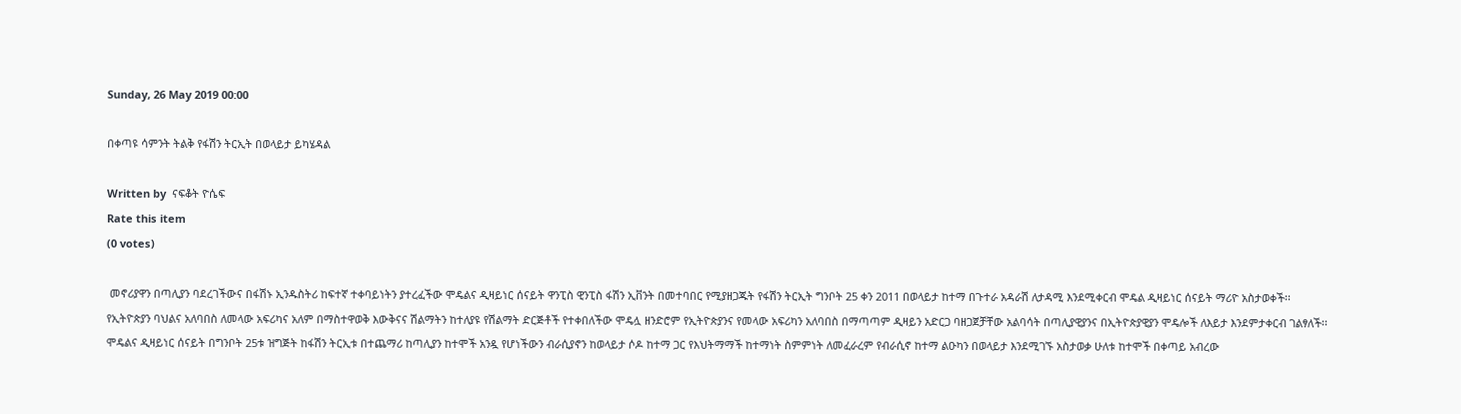Sunday, 26 May 2019 00:00

በቀጣዩ ሳምንት ትልቅ የፋሽን ትርኢት በወላይታ ይካሄዳል

Written by  ናፍቆት ዮሴፍ
Rate this item
(0 votes)

 መኖሪያዋን በጣሊያን ባደረገችውና በፋሽኑ ኢንዱስትሪ ከፍተኛ ተቀባይነትን ያተረፈችው ሞዴልና ዲዛይነር ሰናይት ዋንፒስ ዊንፒስ ፋሽን ኢቨንት በመተባበር የሚያዘጋጁት የፋሽን ትርኢት ግንቦት 25 ቀን 2011 በወላይታ ከተማ በጉተራ አዳራሽ ለታዳሚ እንደሚቀርብ ሞዴል ዲዛይነር ሰናይት ማሪዮ አስታወቀች፡፡
የኢትዮጵያን ባህልና አለባበስ ለመላው አፍሪካና አለም በማስተዋወቅ እውቅናና ሽልማትን ከተለያዩ የሽልማት ድርጅቶች የተቀበለችው ሞዴሏ ዘንድሮም የኢትዮጵያንና የመላው አፍሪካን አለባበስ በማጣጣም ዲዛይን አድርጋ ባዘጋጀቻቸው አልባሳት በጣሊያዊያንና በኢትዮጵያዊያን ሞዴሎች ለእይታ እንደምታቀርብ ገልፃለች፡፡
ሞዴልና ዲዛይነር ሰናይት በግንቦት 25ቱ ዝግጅት ከፋሽን ትርኢቱ በተጨማሪ ከጣሊያን ከተሞች አንዷ የሆነችውን ብራሲያኖን ከወላይታ ሶዶ ከተማ ጋር የእህትማማች ከተማነት ስምምነት ለመፈራረም የብራሲኖ ከተማ ልዑካን በወላይታ እንደሚገኙ አስታወቃ ሁለቱ ከተሞች በቀጣይ አብረው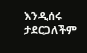እንዲሰሩ ታደርጋለችም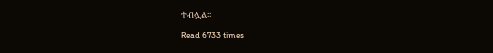ተብሏል፡፡

Read 6733 times